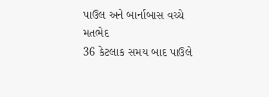પાઉલ અને બાર્નાબાસ વચ્ચે મતભેદ
36 કેટલાક સમય બાદ પાઉલે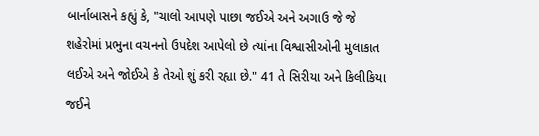બાર્નાબાસને કહ્યું કે, "ચાલો આપણે પાછા જઈએ અને અગાઉ જે જે શહેરોમાં પ્રભુના વચનનો ઉપદેશ આપેલો છે ત્યાંના વિશ્વાસીઓની મુલાકાત લઈએ અને જોઈએ કે તેઓ શું કરી રહ્યા છે." 41 તે સિરીયા અને કિલીકિયા જઈને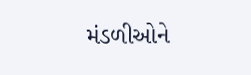મંડળીઓને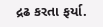દ્રઢ કરતા ફર્યા.